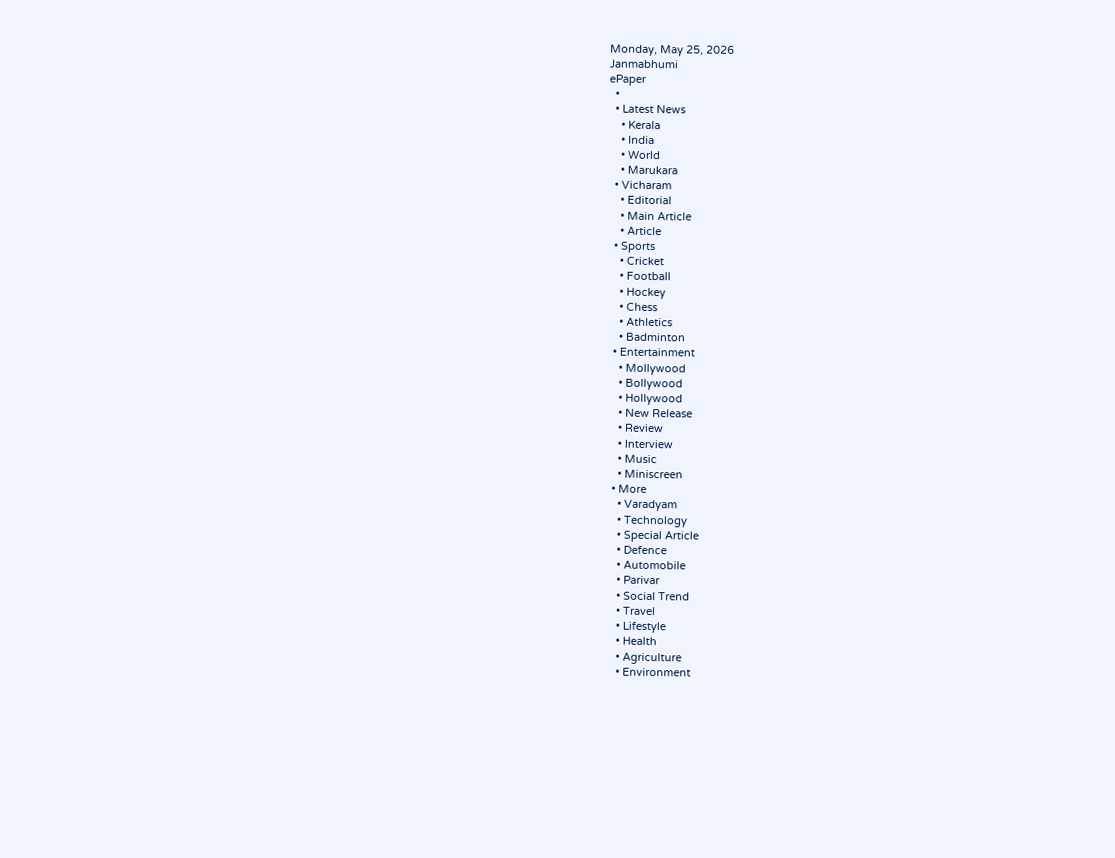Monday, May 25, 2026
Janmabhumi
ePaper
  •
  • Latest News
    • Kerala
    • India
    • World
    • Marukara
  • Vicharam
    • Editorial
    • Main Article
    • Article
  • Sports
    • Cricket
    • Football
    • Hockey
    • Chess
    • Athletics
    • Badminton
  • Entertainment
    • Mollywood
    • Bollywood
    • Hollywood
    • New Release
    • Review
    • Interview
    • Music
    • Miniscreen
  • More
    • Varadyam
    • Technology
    • Special Article
    • Defence
    • Automobile
    • Parivar
    • Social Trend
    • Travel
    • Lifestyle
    • Health
    • Agriculture
    • Environment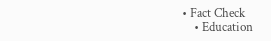• Fact Check
    • Education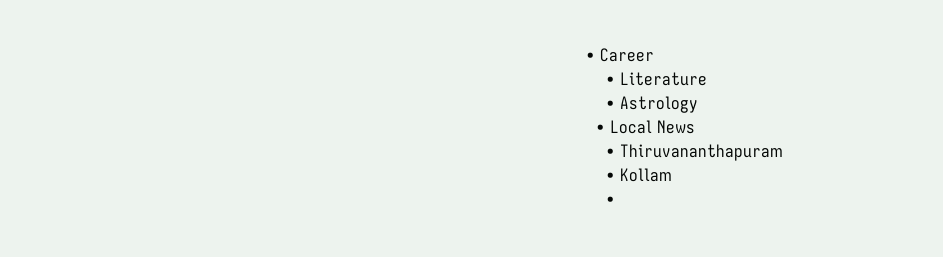• Career
    • Literature
    • Astrology
  • Local News
    • Thiruvananthapuram
    • Kollam
    •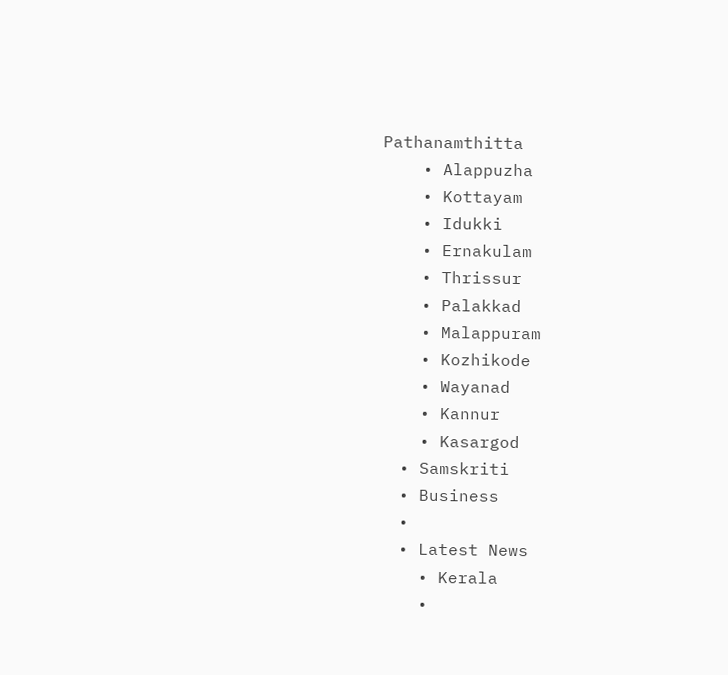Pathanamthitta
    • Alappuzha
    • Kottayam
    • Idukki
    • Ernakulam
    • Thrissur
    • Palakkad
    • Malappuram
    • Kozhikode
    • Wayanad
    • Kannur
    • Kasargod
  • Samskriti
  • Business
  •
  • Latest News
    • Kerala
    •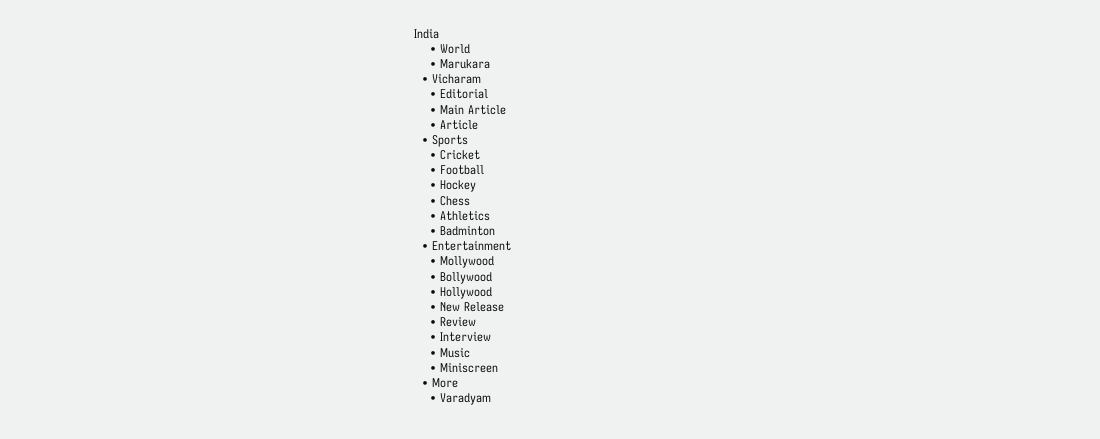India
    • World
    • Marukara
  • Vicharam
    • Editorial
    • Main Article
    • Article
  • Sports
    • Cricket
    • Football
    • Hockey
    • Chess
    • Athletics
    • Badminton
  • Entertainment
    • Mollywood
    • Bollywood
    • Hollywood
    • New Release
    • Review
    • Interview
    • Music
    • Miniscreen
  • More
    • Varadyam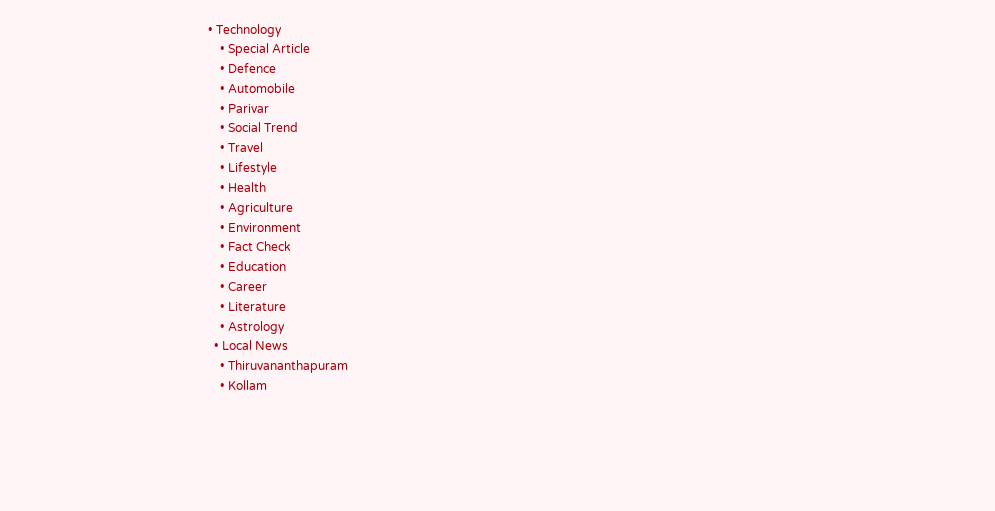• Technology
    • Special Article
    • Defence
    • Automobile
    • Parivar
    • Social Trend
    • Travel
    • Lifestyle
    • Health
    • Agriculture
    • Environment
    • Fact Check
    • Education
    • Career
    • Literature
    • Astrology
  • Local News
    • Thiruvananthapuram
    • Kollam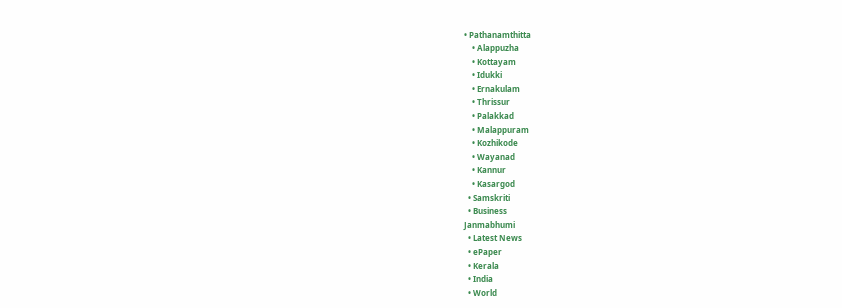• Pathanamthitta
    • Alappuzha
    • Kottayam
    • Idukki
    • Ernakulam
    • Thrissur
    • Palakkad
    • Malappuram
    • Kozhikode
    • Wayanad
    • Kannur
    • Kasargod
  • Samskriti
  • Business
Janmabhumi
  • Latest News
  • ePaper
  • Kerala
  • India
  • World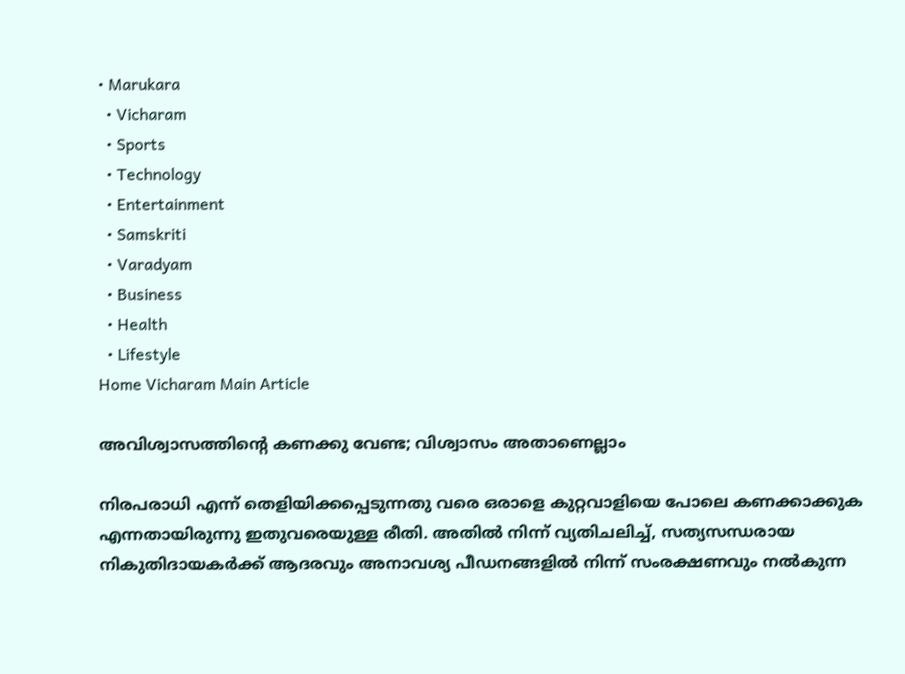• Marukara
  • Vicharam
  • Sports
  • Technology
  • Entertainment
  • Samskriti
  • Varadyam
  • Business
  • Health
  • Lifestyle
Home Vicharam Main Article

അവിശ്വാസത്തിന്റെ കണക്കു വേണ്ട; വിശ്വാസം അതാണെല്ലാം

നിരപരാധി എന്ന് തെളിയിക്കപ്പെടുന്നതു വരെ ഒരാളെ കുറ്റവാളിയെ പോലെ കണക്കാക്കുക എന്നതായിരുന്നു ഇതുവരെയുള്ള രീതി. അതില്‍ നിന്ന് വ്യതിചലിച്ച്, സത്യസന്ധരായ നികുതിദായകര്‍ക്ക് ആദരവും അനാവശ്യ പീഡനങ്ങളില്‍ നിന്ന് സംരക്ഷണവും നല്‍കുന്ന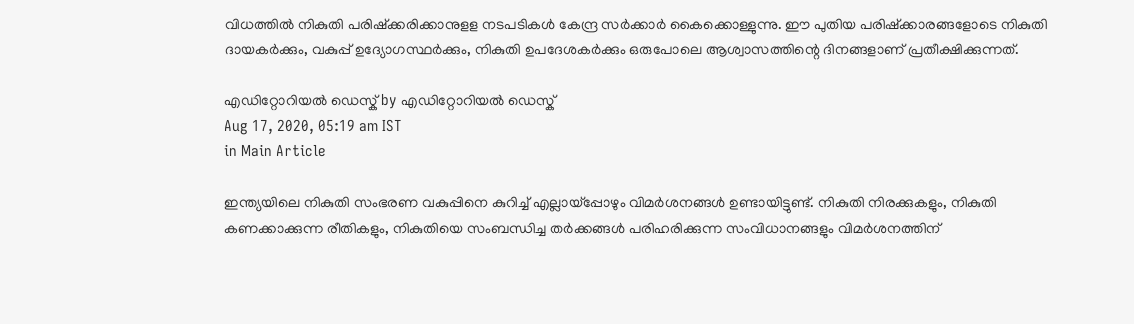വിധത്തില്‍ നികുതി പരിഷ്‌ക്കരിക്കാനുളള നടപടികള്‍ കേന്ദ്ര സര്‍ക്കാര്‍ കൈക്കൊള്ളുന്നു. ഈ പുതിയ പരിഷ്‌ക്കാരങ്ങളോടെ നികുതി ദായകര്‍ക്കും, വകുപ്പ് ഉദ്യോഗസ്ഥര്‍ക്കും, നികുതി ഉപദേശകര്‍ക്കും ഒരുപോലെ ആശ്വാസത്തിന്റെ ദിനങ്ങളാണ് പ്രതീക്ഷിക്കുന്നത്.

എഡിറ്റോറിയൽ ഡെസ്ക് by എഡിറ്റോറിയൽ ഡെസ്ക്
Aug 17, 2020, 05:19 am IST
in Main Article

ഇന്ത്യയിലെ നികുതി സംഭരണ വകുപ്പിനെ കുറിച്ച് എല്ലായ്‌പ്പോഴും വിമര്‍ശനങ്ങള്‍ ഉണ്ടായിട്ടുണ്ട്. നികുതി നിരക്കുകളും, നികുതി കണക്കാക്കുന്ന രീതികളും, നികുതിയെ സംബന്ധിച്ച തര്‍ക്കങ്ങള്‍ പരിഹരിക്കുന്ന സംവിധാനങ്ങളും വിമര്‍ശനത്തിന്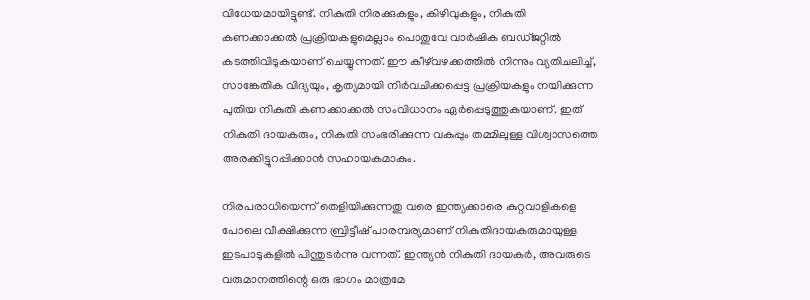വിധേയമായിട്ടുണ്ട്. നികുതി നിരക്കുകളും, കിഴിവുകളും, നികുതി കണക്കാക്കല്‍ പ്രക്രിയകളുമെല്ലാം പൊതുവേ വാര്‍ഷിക ബഡ്ജറ്റില്‍ കടത്തിവിടുകയാണ് ചെയ്യുന്നത്. ഈ കീഴ്‌വഴക്കത്തില്‍ നിന്നും വ്യതിചലിച്ച്, സാങ്കേതിക വിദ്യയും, കൃത്യമായി നിര്‍വചിക്കപ്പെട്ട പ്രക്രിയകളും നയിക്കുന്ന പുതിയ നികുതി കണക്കാക്കല്‍ സംവിധാനം ഏര്‍പ്പെടുത്തുകയാണ്. ഇത് നികുതി ദായകരും, നികുതി സംഭരിക്കുന്ന വകുപ്പും തമ്മിലുള്ള വിശ്വാസത്തെ അരക്കിട്ടുറപ്പിക്കാന്‍ സഹായകമാകും.

നിരപരാധിയെന്ന് തെളിയിക്കുന്നതു വരെ ഇന്ത്യക്കാരെ കുറ്റവാളികളെ പോലെ വീക്ഷിക്കുന്ന ബ്രിട്ടീഷ് പാരമ്പര്യമാണ് നികുതിദായകരുമായുള്ള ഇടപാടുകളില്‍ പിന്തുടര്‍ന്നു വന്നത്. ഇന്ത്യന്‍ നികുതി ദായകര്‍, അവരുടെ വരുമാനത്തിന്റെ ഒരു ഭാഗം മാത്രമേ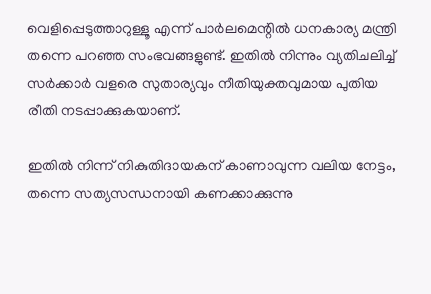വെളിപ്പെടുത്താറുള്ളൂ എന്ന് പാര്‍ലമെന്റില്‍ ധനകാര്യ മന്ത്രി തന്നെ പറഞ്ഞ സംഭവങ്ങളുണ്ട്. ഇതില്‍ നിന്നും വ്യതിചലിച്ച് സര്‍ക്കാര്‍ വളരെ സുതാര്യവും നീതിയുക്തവുമായ പുതിയ രീതി നടപ്പാക്കുകയാണ്.

ഇതില്‍ നിന്ന് നികുതിദായകന് കാണാവുന്ന വലിയ നേട്ടം, തന്നെ സത്യസന്ധനായി കണക്കാക്കുന്നു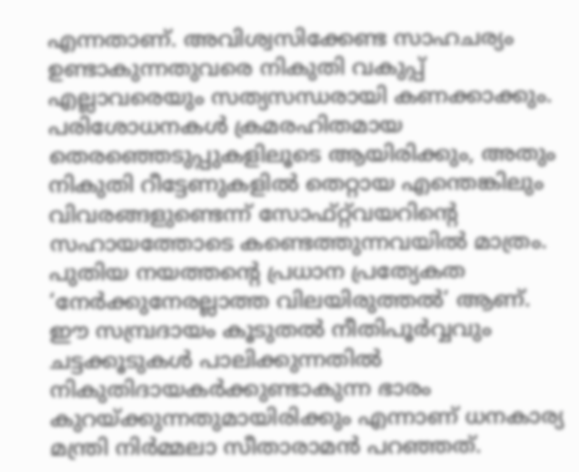എന്നതാണ്. അവിശ്വസിക്കേണ്ട സാഹചര്യം ഉണ്ടാകുന്നതുവരെ നികുതി വകുപ്പ് എല്ലാവരെയും സത്യസന്ധരായി കണക്കാക്കും. പരിശോധനകള്‍ ക്രമരഹിതമായ തെരഞ്ഞെടുപ്പുകളിലൂടെ ആയിരിക്കും, അതും നികുതി റീട്ടേണുകളില്‍ തെറ്റായ എന്തെങ്കിലും വിവരങ്ങളുണ്ടെന്ന് സോഫ്റ്റ്‌വയറിന്റെ സഹായത്തോടെ കണ്ടെത്തുന്നവയില്‍ മാത്രം. പുതിയ നയത്തന്റെ പ്രധാന പ്രത്യേകത ‘നേര്‍ക്കുനേരല്ലാത്ത വിലയിരുത്തല്‍’ ആണ്. ഈ സമ്പ്രദായം കൂടുതല്‍ നീതിപൂര്‍വ്വവും ചട്ടക്കൂടുകള്‍ പാലിക്കുന്നതില്‍ നികുതിദായകര്‍ക്കുണ്ടാകുന്ന ഭാരം കുറയ്‌ക്കുന്നതുമായിരിക്കും എന്നാണ് ധനകാര്യ മന്ത്രി നിര്‍മ്മലാ സീതാരാമന്‍ പറഞ്ഞത്.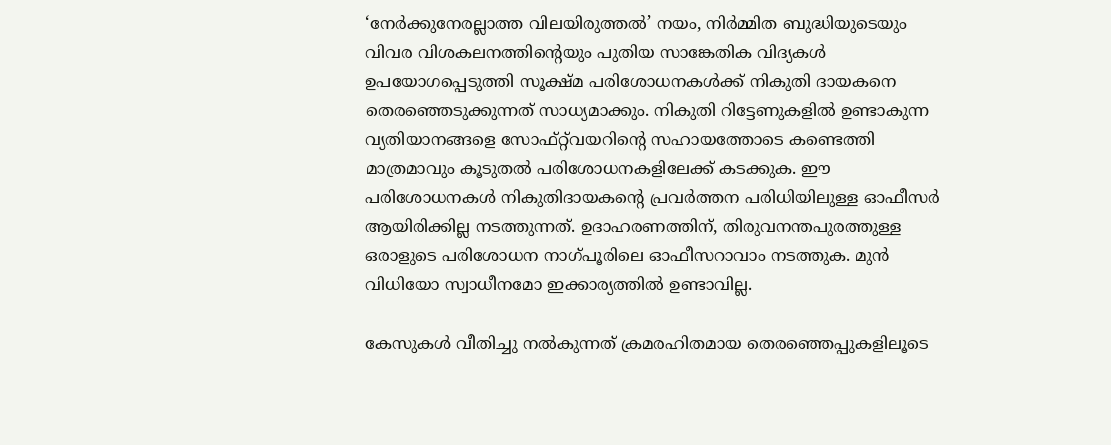‘നേര്‍ക്കുനേരല്ലാത്ത വിലയിരുത്തല്‍’ നയം, നിര്‍മ്മിത ബുദ്ധിയുടെയും വിവര വിശകലനത്തിന്റെയും പുതിയ സാങ്കേതിക വിദ്യകള്‍ ഉപയോഗപ്പെടുത്തി സൂക്ഷ്മ പരിശോധനകള്‍ക്ക് നികുതി ദായകനെ തെരഞ്ഞെടുക്കുന്നത് സാധ്യമാക്കും. നികുതി റിട്ടേണുകളില്‍ ഉണ്ടാകുന്ന വ്യതിയാനങ്ങളെ സോഫ്റ്റ്‌വയറിന്റെ സഹായത്തോടെ കണ്ടെത്തി മാത്രമാവും കൂടുതല്‍ പരിശോധനകളിലേക്ക് കടക്കുക. ഈ പരിശോധനകള്‍ നികുതിദായകന്റെ പ്രവര്‍ത്തന പരിധിയിലുള്ള ഓഫീസര്‍ ആയിരിക്കില്ല നടത്തുന്നത്. ഉദാഹരണത്തിന്, തിരുവനന്തപുരത്തുള്ള ഒരാളുടെ പരിശോധന നാഗ്പൂരിലെ ഓഫീസറാവാം നടത്തുക. മുന്‍ വിധിയോ സ്വാധീനമോ ഇക്കാര്യത്തില്‍ ഉണ്ടാവില്ല.

കേസുകള്‍ വീതിച്ചു നല്‍കുന്നത് ക്രമരഹിതമായ തെരഞ്ഞെപ്പുകളിലൂടെ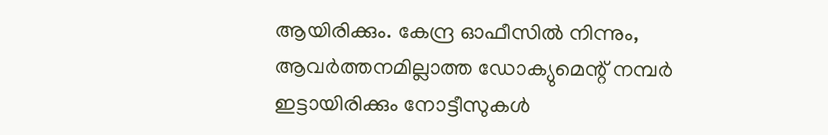ആയിരിക്കും. കേന്ദ്ര ഓഫീസില്‍ നിന്നും, ആവര്‍ത്തനമില്ലാത്ത ഡോക്യുമെന്റ് നമ്പര്‍ ഇട്ടായിരിക്കും നോട്ടീസുകള്‍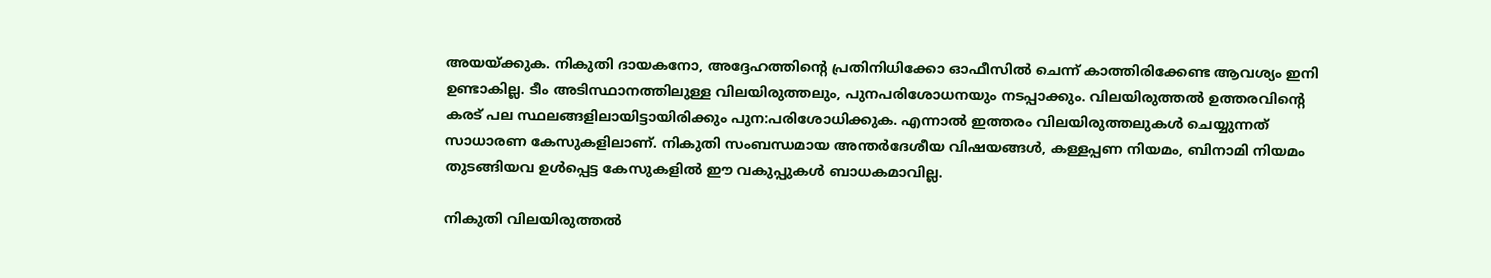അയയ്‌ക്കുക. നികുതി ദായകനോ, അദ്ദേഹത്തിന്റെ പ്രതിനിധിക്കോ ഓഫീസില്‍ ചെന്ന് കാത്തിരിക്കേണ്ട ആവശ്യം ഇനി ഉണ്ടാകില്ല. ടീം അടിസ്ഥാനത്തിലുള്ള വിലയിരുത്തലും, പുനപരിശോധനയും നടപ്പാക്കും. വിലയിരുത്തല്‍ ഉത്തരവിന്റെ കരട് പല സ്ഥലങ്ങളിലായിട്ടായിരിക്കും പുന:പരിശോധിക്കുക. എന്നാല്‍ ഇത്തരം വിലയിരുത്തലുകള്‍ ചെയ്യുന്നത് സാധാരണ കേസുകളിലാണ്. നികുതി സംബന്ധമായ അന്തര്‍ദേശീയ വിഷയങ്ങള്‍, കള്ളപ്പണ നിയമം, ബിനാമി നിയമം തുടങ്ങിയവ ഉള്‍പ്പെട്ട കേസുകളില്‍ ഈ വകുപ്പുകള്‍ ബാധകമാവില്ല.

നികുതി വിലയിരുത്തല്‍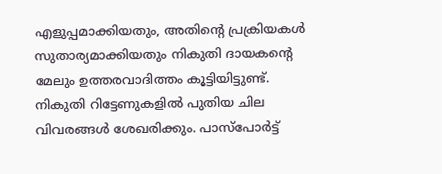എളുപ്പമാക്കിയതും, അതിന്റെ പ്രക്രിയകള്‍ സുതാര്യമാക്കിയതും നികുതി ദായകന്റെ മേലും ഉത്തരവാദിത്തം കൂട്ടിയിട്ടുണ്ട്. നികുതി റിട്ടേണുകളില്‍ പുതിയ ചില വിവരങ്ങള്‍ ശേഖരിക്കും. പാസ്പോര്‍ട്ട്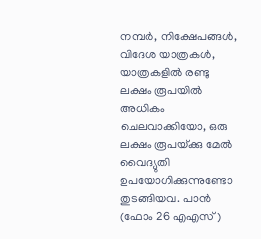നമ്പര്‍, നിക്ഷേപങ്ങള്‍, വിദേശ യാത്രകള്‍, യാത്രകളില്‍ രണ്ടു ലക്ഷം രൂപയില്‍ അധികം ചെലവാക്കിയോ, ഒരു ലക്ഷം രൂപയ്‌ക്കു മേല്‍ വൈദ്യുതി ഉപയോഗിക്കുന്നുണ്ടോ തുടങ്ങിയവ. പാന്‍ (ഫോം 26 എഎസ്)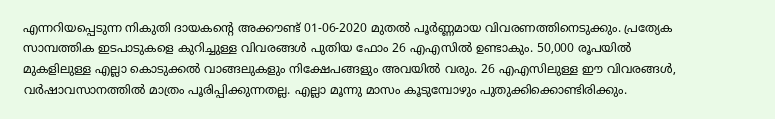എന്നറിയപ്പെടുന്ന നികുതി ദായകന്റെ അക്കൗണ്ട് 01-06-2020 മുതല്‍ പൂര്‍ണ്ണമായ വിവരണത്തിനെടുക്കും. പ്രത്യേക സാമ്പത്തിക ഇടപാടുകളെ കുറിച്ചുള്ള വിവരങ്ങള്‍ പുതിയ ഫോം 26 എഎസില്‍ ഉണ്ടാകും. 50,000 രൂപയില്‍ മുകളിലുള്ള എല്ലാ കൊടുക്കല്‍ വാങ്ങലുകളും നിക്ഷേപങ്ങളും അവയില്‍ വരും. 26 എഎസിലുള്ള ഈ വിവരങ്ങള്‍, വര്‍ഷാവസാനത്തില്‍ മാത്രം പൂരിപ്പിക്കുന്നതല്ല. എല്ലാ മൂന്നു മാസം കൂടുമ്പോഴും പുതുക്കിക്കൊണ്ടിരിക്കും.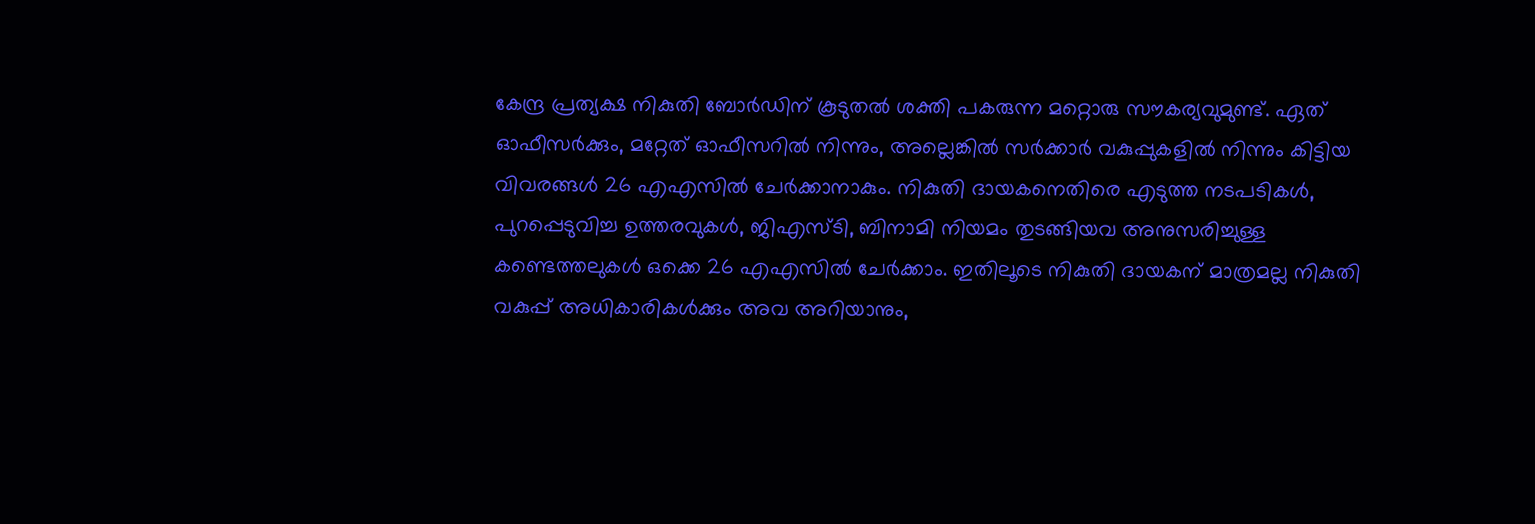കേന്ദ്ര പ്രത്യക്ഷ നികുതി ബോര്‍ഡിന് കൂടുതല്‍ ശക്തി പകരുന്ന മറ്റൊരു സൗകര്യവുമുണ്ട്. ഏത് ഓഫീസര്‍ക്കും, മറ്റേത് ഓഫീസറില്‍ നിന്നും, അല്ലെങ്കില്‍ സര്‍ക്കാര്‍ വകുപ്പുകളില്‍ നിന്നും കിട്ടിയ വിവരങ്ങള്‍ 26 എഎസില്‍ ചേര്‍ക്കാനാകും. നികുതി ദായകനെതിരെ എടുത്ത നടപടികള്‍, പുറപ്പെടുവിച്ച ഉത്തരവുകള്‍, ജിഎസ്ടി, ബിനാമി നിയമം തുടങ്ങിയവ അനുസരിച്ചുള്ള കണ്ടെത്തലുകള്‍ ഒക്കെ 26 എഎസില്‍ ചേര്‍ക്കാം. ഇതിലൂടെ നികുതി ദായകന് മാത്രമല്ല നികുതി വകുപ്പ് അധികാരികള്‍ക്കും അവ അറിയാനും,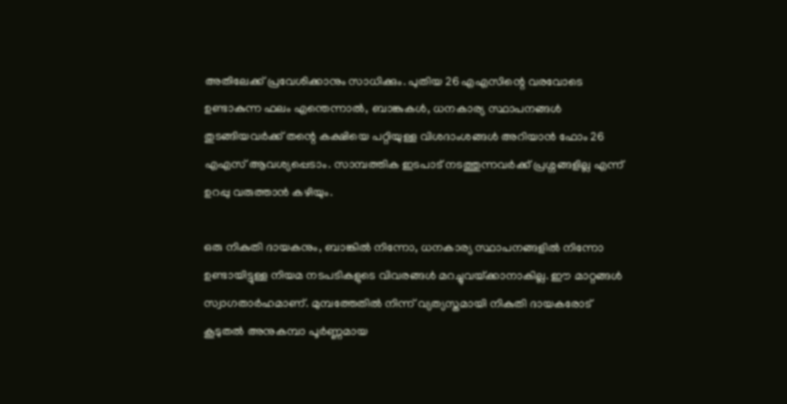അതിലേക്ക് പ്രവേശിക്കാനും സാധിക്കും. പുതിയ 26 എഎസിന്റെ വരവോടെ ഉണ്ടാകുന്ന ഫലം എന്തെന്നാല്‍, ബാങ്കുകള്‍, ധനകാര്യ സ്ഥാപനങ്ങള്‍ തുടങ്ങിയവര്‍ക്ക് തന്റെ കക്ഷിയെ പറ്റിയുള്ള വിശദാംശങ്ങള്‍ അറിയാന്‍ ഫോം 26 എഎസ് ആവശ്യപ്പെടാം. സാമ്പത്തിക ഇടപാട് നടത്തുന്നവര്‍ക്ക് പ്രശ്നങ്ങളില്ല എന്ന് ഉറപ്പു വരുത്താന്‍ കഴിയും.

ഒരു നികുതി ദായകനും, ബാങ്കില്‍ നിന്നോ, ധനകാര്യ സ്ഥാപനങ്ങളില്‍ നിന്നോ ഉണ്ടായിട്ടുള്ള നിയമ നടപടികളുടെ വിവരങ്ങള്‍ മറച്ചുവയ്‌ക്കാനാകില്ല. ഈ മാറ്റങ്ങള്‍ സ്വാഗതാര്‍ഹമാണ്. മുമ്പത്തേതില്‍ നിന്ന് വ്യത്യസ്തമായി നികുതി ദായകരോട് കൂടുതല്‍ അനുകമ്പാ പൂര്‍ണ്ണമായ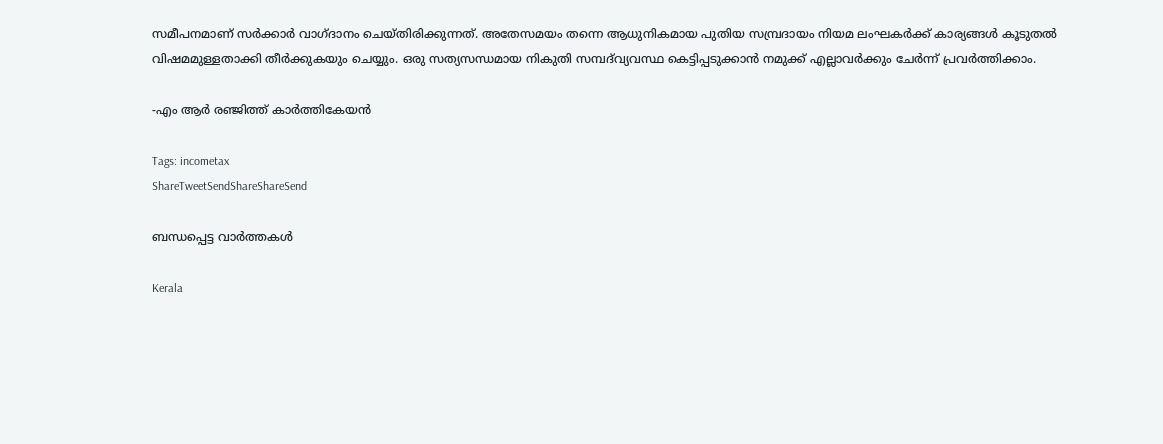സമീപനമാണ് സര്‍ക്കാര്‍ വാഗ്ദാനം ചെയ്തിരിക്കുന്നത്. അതേസമയം തന്നെ ആധുനികമായ പുതിയ സമ്പ്രദായം നിയമ ലംഘകര്‍ക്ക് കാര്യങ്ങള്‍ കൂടുതല്‍ വിഷമമുള്ളതാക്കി തീര്‍ക്കുകയും ചെയ്യും. ഒരു സത്യസന്ധമായ നികുതി സമ്പദ്‌വ്യവസ്ഥ കെട്ടിപ്പടുക്കാന്‍ നമുക്ക് എല്ലാവര്‍ക്കും ചേര്‍ന്ന് പ്രവര്‍ത്തിക്കാം.

-എം ആര്‍ രഞ്ജിത്ത് കാര്‍ത്തികേയന്‍

Tags: incometax
ShareTweetSendShareShareSend

ബന്ധപ്പെട്ട വാര്‍ത്തകള്‍

Kerala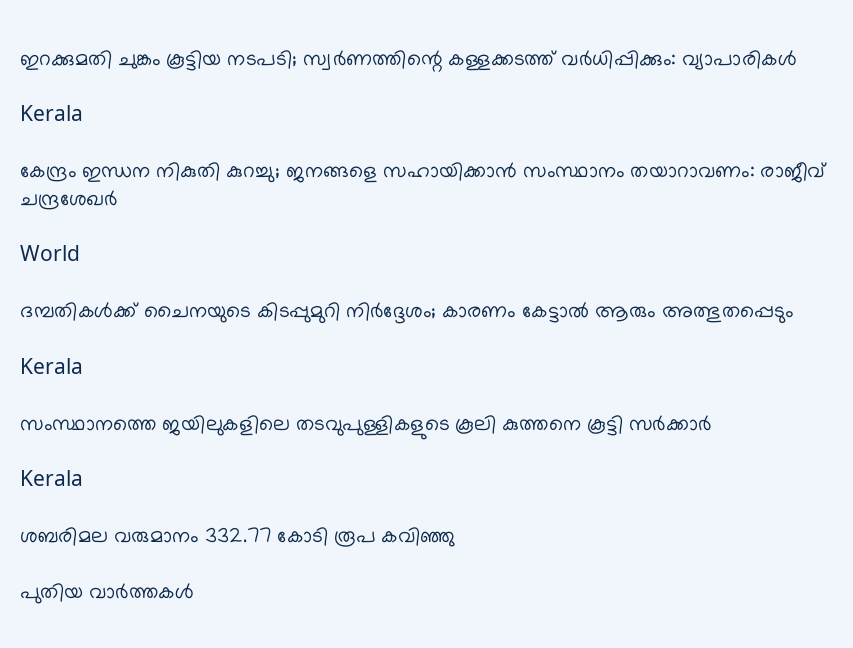ഇറക്കുമതി ചുങ്കം കൂട്ടിയ നടപടി; സ്വര്‍ണത്തിന്റെ കള്ളക്കടത്ത് വര്‍ധിപ്പിക്കും: വ്യാപാരികള്‍

Kerala

കേന്ദ്രം ഇന്ധന നികുതി കുറച്ചു; ജനങ്ങളെ സഹായിക്കാന്‍ സംസ്ഥാനം തയാറാവണം: രാജീവ് ചന്ദ്രശേഖര്‍

World

ദമ്പതികൾക്ക് ചൈനയുടെ കിടപ്പുമുറി നിർദ്ദേശം; കാരണം കേട്ടാൽ ആരും അത്ഭുതപ്പെടും

Kerala

സംസ്ഥാനത്തെ ജയിലുകളിലെ തടവുപുള്ളികളുടെ കൂലി കുത്തനെ കൂട്ടി സര്‍ക്കാര്‍

Kerala

ശബരിമല വരുമാനം 332.77 കോടി രൂപ കവിഞ്ഞു

പുതിയ വാര്‍ത്തകള്‍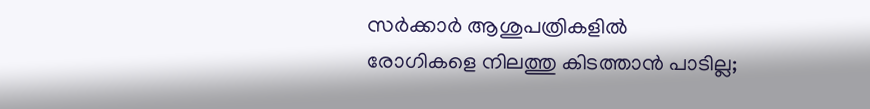സർക്കാർ ആശുപത്രികളിൽ രോഗികളെ നിലത്തു കിടത്താൻ പാടില്ല;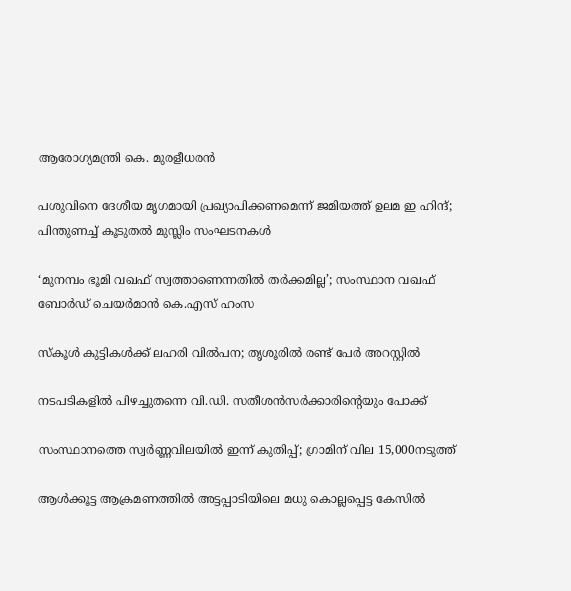ആരോഗ്യമന്ത്രി കെ. മുരളീധരൻ

പശുവിനെ ദേശീയ മൃഗമായി പ്രഖ്യാപിക്കണമെന്ന്‌ ജമിയത്ത് ഉലമ ഇ ഹിന്ദ്; പിന്തുണച്ച് കൂടുതല്‍ മുസ്ലിം സംഘടനകള്‍

‘മുനമ്പം ഭൂമി വഖഫ് സ്വത്താണെന്നതിൽ തർക്കമില്ല’; സംസ്ഥാന വഖഫ് ബോർഡ് ചെയർമാൻ കെ.എസ് ഹംസ

സ്കൂൾ കുട്ടികൾക്ക് ലഹരി വിൽപന; തൃശൂരിൽ രണ്ട് പേർ അറസ്റ്റിൽ

നടപടികളിൽ പിഴച്ചുതന്നെ വി.ഡി. സതീശൻസർക്കാരിന്റെയും പോക്ക്

സംസ്ഥാനത്തെ സ്വർണ്ണവിലയിൽ ഇന്ന് കുതിപ്പ്; ഗ്രാമിന് വില 15,000നടുത്ത്

ആൾക്കൂട്ട ആക്രമണത്തിൽ അട്ടപ്പാടിയിലെ മധു കൊല്ലപ്പെട്ട കേസിൽ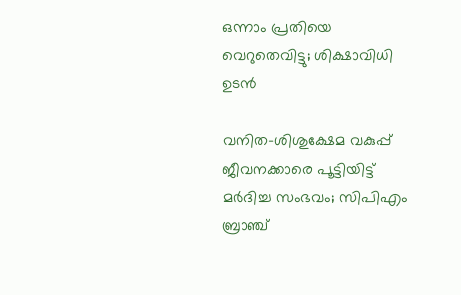ഒന്നാം പ്രതിയെ വെറുതെവിട്ടു; ശിക്ഷാവിധി ഉടൻ

വനിത-ശിശുക്ഷേമ വകുപ്പ് ജീവനക്കാരെ പൂട്ടിയിട്ട് മർദിച്ച സംഭവം; സിപിഎം ബ്രാഞ്ച്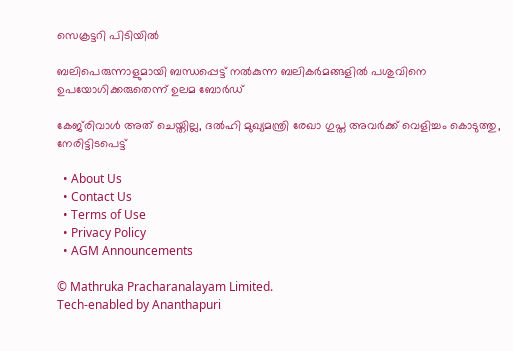സെക്രട്ടറി പിടിയിൽ

ബലിപെരുന്നാളുമായി ബന്ധപ്പെട്ട് നൽകുന്ന ബലികർമങ്ങളിൽ പശുവിനെ ഉപയോഗിക്കരുതെന്ന് ഉലമ ബോർഡ്

കേജ്‌രിവാൾ അത് ചെയ്തില്ല, ദൽഹി മുഖ്യമന്ത്രി രേഖാ ഗുപ്ത അവർക്ക് വെളിച്ചം കൊടുത്തു, നേരിട്ടിടപെട്ട്

  • About Us
  • Contact Us
  • Terms of Use
  • Privacy Policy
  • AGM Announcements

© Mathruka Pracharanalayam Limited.
Tech-enabled by Ananthapuri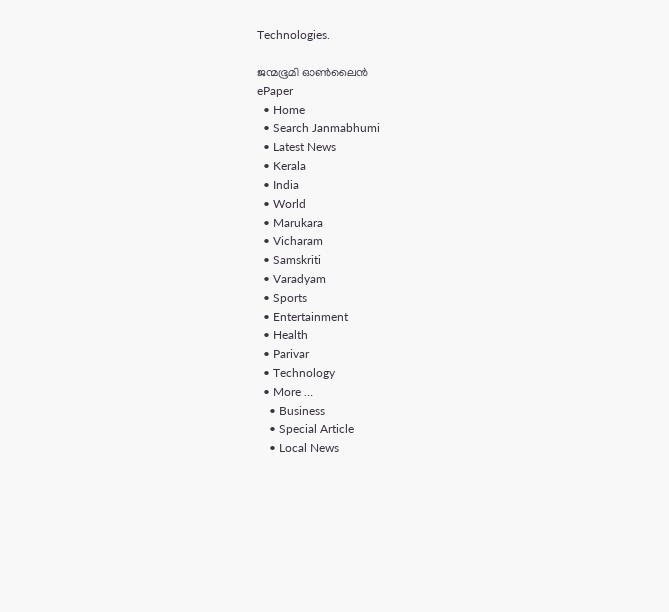Technologies.

ജന്മഭൂമി ഓണ്‍ലൈന്‍
ePaper
  • Home
  • Search Janmabhumi
  • Latest News
  • Kerala
  • India
  • World
  • Marukara
  • Vicharam
  • Samskriti
  • Varadyam
  • Sports
  • Entertainment
  • Health
  • Parivar
  • Technology
  • More …
    • Business
    • Special Article
    • Local News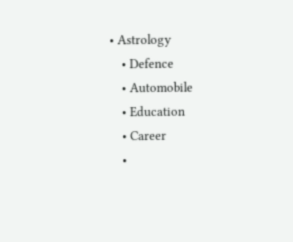• Astrology
    • Defence
    • Automobile
    • Education
    • Career
    •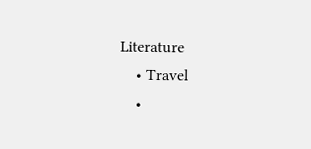Literature
    • Travel
    •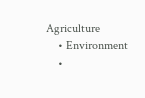Agriculture
    • Environment
    •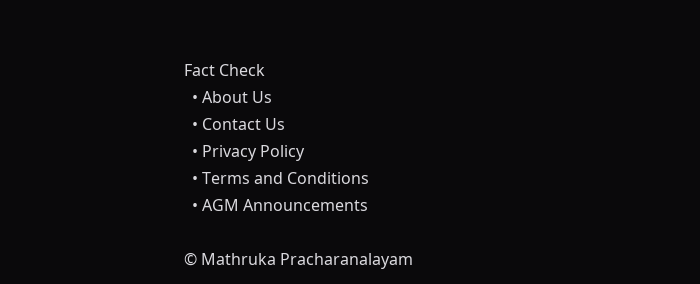Fact Check
  • About Us
  • Contact Us
  • Privacy Policy
  • Terms and Conditions
  • AGM Announcements

© Mathruka Pracharanalayam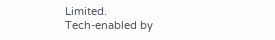Limited.
Tech-enabled by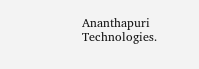Ananthapuri Technologies.